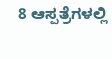8 ಆಸ್ಪತ್ರೆಗಳಲ್ಲಿ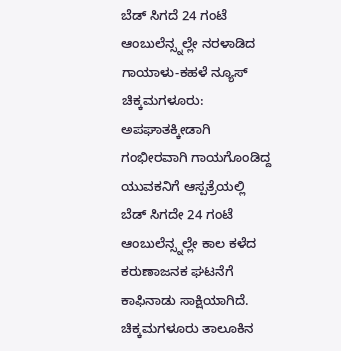ಬೆಡ್ ಸಿಗದೆ 24 ಗಂಟೆ ಆಂಬುಲೆನ್ಸ್ನಲ್ಲೇ ನರಳಾಡಿದ ಗಾಯಾಳು-ಕಹಳೆ ನ್ಯೂಸ್
ಚಿಕ್ಕಮಗಳೂರು: ಅಪಘಾತಕ್ಕೀಡಾಗಿ ಗಂಭೀರವಾಗಿ ಗಾಯಗೊಂಡಿದ್ದ ಯುವಕನಿಗೆ ಆಸ್ಪತ್ರೆಯಲ್ಲಿ ಬೆಡ್ ಸಿಗದೇ 24 ಗಂಟೆ ಆಂಬುಲೆನ್ಸ್ನಲ್ಲೇ ಕಾಲ ಕಳೆದ ಕರುಣಾಜನಕ ಘಟನೆಗೆ ಕಾಫಿನಾಡು ಸಾಕ್ಷಿಯಾಗಿದೆ. ಚಿಕ್ಕಮಗಳೂರು ತಾಲೂಕಿನ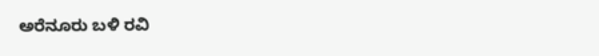ಅರೆನೂರು ಬಳಿ ರವಿ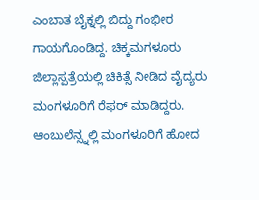ಎಂಬಾತ ಬೈಕ್ನಲ್ಲಿ ಬಿದ್ದು ಗಂಭೀರ ಗಾಯಗೊಂಡಿದ್ದ. ಚಿಕ್ಕಮಗಳೂರು ಜಿಲ್ಲಾಸ್ಪತ್ರೆಯಲ್ಲಿ ಚಿಕಿತ್ಸೆ ನೀಡಿದ ವೈದ್ಯರು ಮಂಗಳೂರಿಗೆ ರೆಫರ್ ಮಾಡಿದ್ದರು. ಆಂಬುಲೆನ್ಸ್ನಲ್ಲಿ ಮಂಗಳೂರಿಗೆ ಹೋದ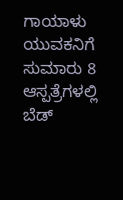ಗಾಯಾಳು ಯುವಕನಿಗೆ ಸುಮಾರು 8 ಆಸ್ಪತ್ರೆಗಳಲ್ಲಿ ಬೆಡ್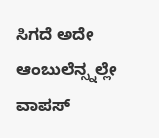ಸಿಗದೆ ಅದೇ ಆಂಬುಲೆನ್ಸ್ನಲ್ಲೇ ವಾಪಸ್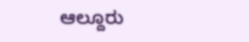ಆಲ್ದೂರು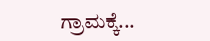ಗ್ರಾಮಕ್ಕೆ...